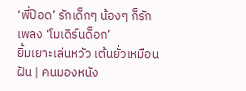‘พี่ป๊อด’ รักเด็กๆ น้องๆ ก็รักเพลง ‘โมเดิร์นด็อก’
ยิ้มเยาะเล่นหวัว เต้นยั่วเหมือนฝัน | คนมองหนัง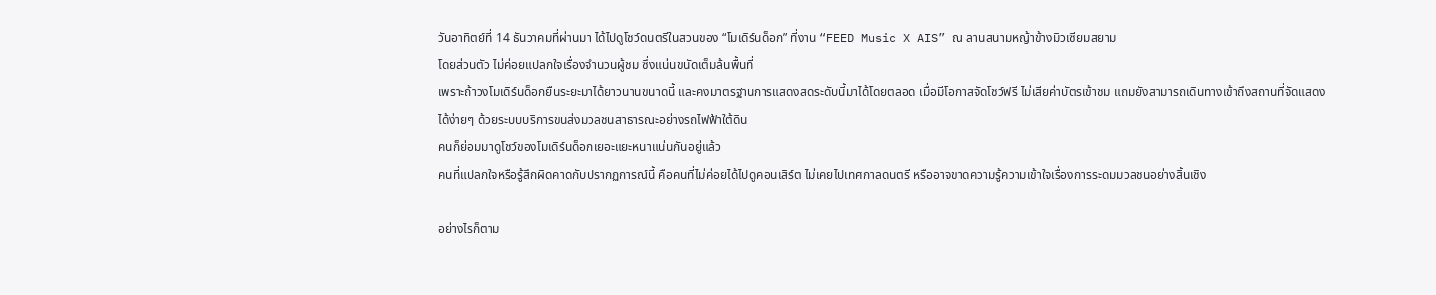วันอาทิตย์ที่ 14 ธันวาคมที่ผ่านมา ได้ไปดูโชว์ดนตรีในสวนของ “โมเดิร์นด็อก” ที่งาน “FEED Music X AIS” ณ ลานสนามหญ้าข้างมิวเซียมสยาม
โดยส่วนตัว ไม่ค่อยแปลกใจเรื่องจำนวนผู้ชม ซึ่งแน่นขนัดเต็มล้นพื้นที่
เพราะถ้าวงโมเดิร์นด็อกยืนระยะมาได้ยาวนานขนาดนี้ และคงมาตรฐานการแสดงสดระดับนี้มาได้โดยตลอด เมื่อมีโอกาสจัดโชว์ฟรี ไม่เสียค่าบัตรเข้าชม แถมยังสามารถเดินทางเข้าถึงสถานที่จัดแสดงได้ง่ายๆ ด้วยระบบบริการขนส่งมวลชนสาธารณะอย่างรถไฟฟ้าใต้ดิน
คนก็ย่อมมาดูโชว์ของโมเดิร์นด็อกเยอะแยะหนาแน่นกันอยู่แล้ว
คนที่แปลกใจหรือรู้สึกผิดคาดกับปรากฏการณ์นี้ คือคนที่ไม่ค่อยได้ไปดูคอนเสิร์ต ไม่เคยไปเทศกาลดนตรี หรืออาจขาดความรู้ความเข้าใจเรื่องการระดมมวลชนอย่างสิ้นเชิง

อย่างไรก็ตาม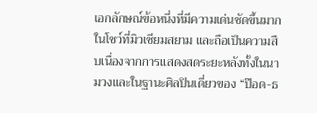เอกลักษณ์ข้อหนึ่งที่มีความเด่นชัดขึ้นมากในโชว์ที่มิวเซียมสยาม และถือเป็นความสืบเนื่องจากการแสดงสดระยะหลังทั้งในนามวงและในฐานะศิลปินเดี่ยวของ “ป๊อด-ธ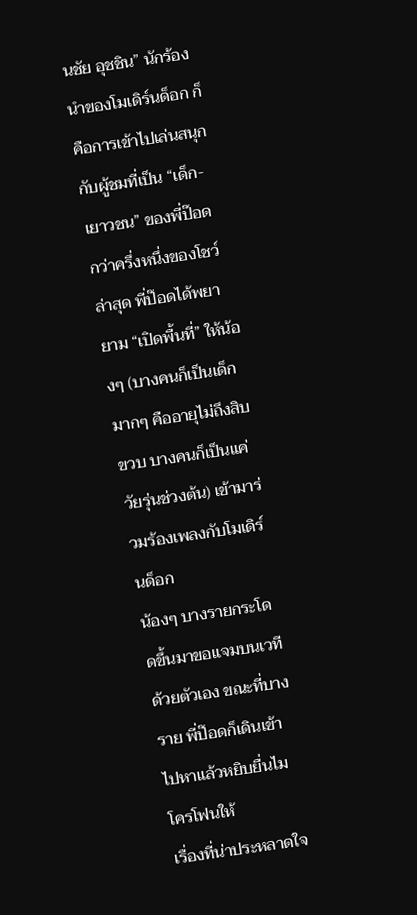นชัย อุชชิน” นักร้องนำของโมเดิร์นด็อก ก็คือการเข้าไปเล่นสนุกกับผู้ชมที่เป็น “เด็ก-เยาวชน” ของพี่ป๊อด
กว่าครึ่งหนึ่งของโชว์ล่าสุด พี่ป๊อดได้พยายาม “เปิดพื้นที่” ให้น้องๆ (บางคนก็เป็นเด็กมากๆ คืออายุไม่ถึงสิบขวบ บางคนก็เป็นแค่วัยรุ่นช่วงต้น) เข้ามาร่วมร้องเพลงกับโมเดิร์นด็อก
น้องๆ บางรายกระโดดขึ้นมาขอแจมบนเวทีด้วยตัวเอง ขณะที่บางราย พี่ป๊อดก็เดินเข้าไปหาแล้วหยิบยื่นไมโครโฟนให้
เรื่องที่น่าประหลาดใจ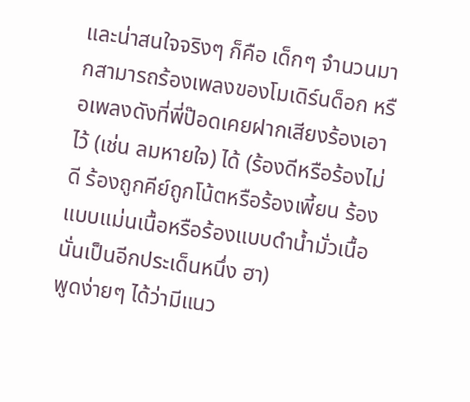และน่าสนใจจริงๆ ก็คือ เด็กๆ จำนวนมากสามารถร้องเพลงของโมเดิร์นด็อก หรือเพลงดังที่พี่ป๊อดเคยฝากเสียงร้องเอาไว้ (เช่น ลมหายใจ) ได้ (ร้องดีหรือร้องไม่ดี ร้องถูกคีย์ถูกโน้ตหรือร้องเพี้ยน ร้องแบบแม่นเนื้อหรือร้องแบบดำน้ำมั่วเนื้อ นั่นเป็นอีกประเด็นหนึ่ง ฮา)
พูดง่ายๆ ได้ว่ามีแนว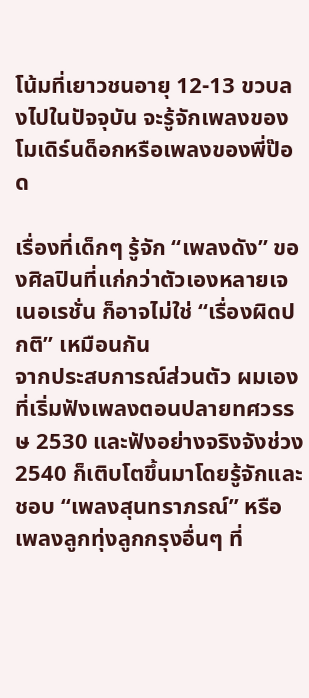โน้มที่เยาวชนอายุ 12-13 ขวบลงไปในปัจจุบัน จะรู้จักเพลงของโมเดิร์นด็อกหรือเพลงของพี่ป๊อด

เรื่องที่เด็กๆ รู้จัก “เพลงดัง” ของศิลปินที่แก่กว่าตัวเองหลายเจเนอเรชั่น ก็อาจไม่ใช่ “เรื่องผิดปกติ” เหมือนกัน
จากประสบการณ์ส่วนตัว ผมเองที่เริ่มฟังเพลงตอนปลายทศวรรษ 2530 และฟังอย่างจริงจังช่วง 2540 ก็เติบโตขึ้นมาโดยรู้จักและชอบ “เพลงสุนทราภรณ์” หรือเพลงลูกทุ่งลูกกรุงอื่นๆ ที่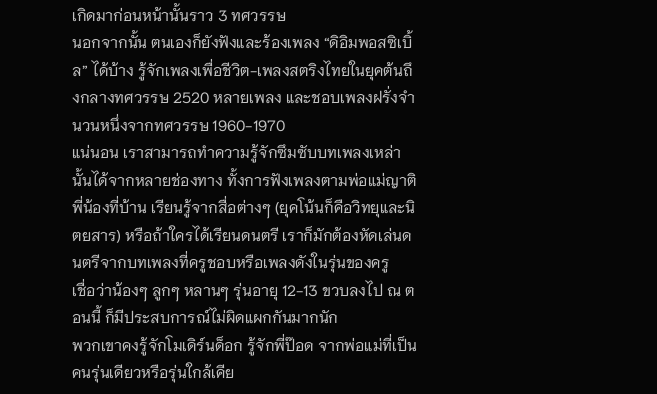เกิดมาก่อนหน้านั้นราว 3 ทศวรรษ
นอกจากนั้น ตนเองก็ยังฟังและร้องเพลง “ดิอิมพอสซิเบิ้ล” ได้บ้าง รู้จักเพลงเพื่อชีวิต-เพลงสตริงไทยในยุคต้นถึงกลางทศวรรษ 2520 หลายเพลง และชอบเพลงฝรั่งจำนวนหนึ่งจากทศวรรษ 1960-1970
แน่นอน เราสามารถทำความรู้จักซึมซับบทเพลงเหล่านั้นได้จากหลายช่องทาง ทั้งการฟังเพลงตามพ่อแม่ญาติพี่น้องที่บ้าน เรียนรู้จากสื่อต่างๆ (ยุคโน้นก็คือวิทยุและนิตยสาร) หรือถ้าใครได้เรียนดนตรี เราก็มักต้องหัดเล่นดนตรีจากบทเพลงที่ครูชอบหรือเพลงดังในรุ่นของครู
เชื่อว่าน้องๆ ลูกๆ หลานๆ รุ่นอายุ 12-13 ขวบลงไป ณ ตอนนี้ ก็มีประสบการณ์ไม่ผิดแผกกันมากนัก
พวกเขาคงรู้จักโมเดิร์นด็อก รู้จักพี่ป๊อด จากพ่อแม่ที่เป็นคนรุ่นเดียวหรือรุ่นใกล้เคีย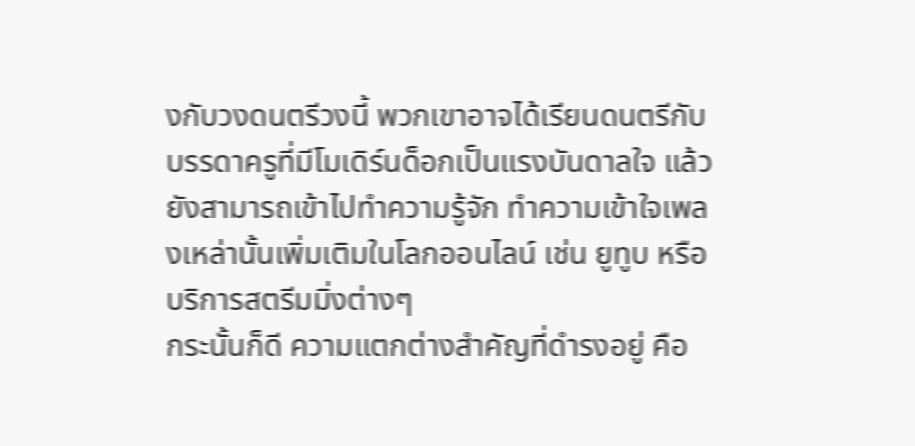งกับวงดนตรีวงนี้ พวกเขาอาจได้เรียนดนตรีกับบรรดาครูที่มีโมเดิร์นด็อกเป็นแรงบันดาลใจ แล้วยังสามารถเข้าไปทำความรู้จัก ทำความเข้าใจเพลงเหล่านั้นเพิ่มเติมในโลกออนไลน์ เช่น ยูทูบ หรือบริการสตรีมมิ่งต่างๆ
กระนั้นก็ดี ความแตกต่างสำคัญที่ดำรงอยู่ คือ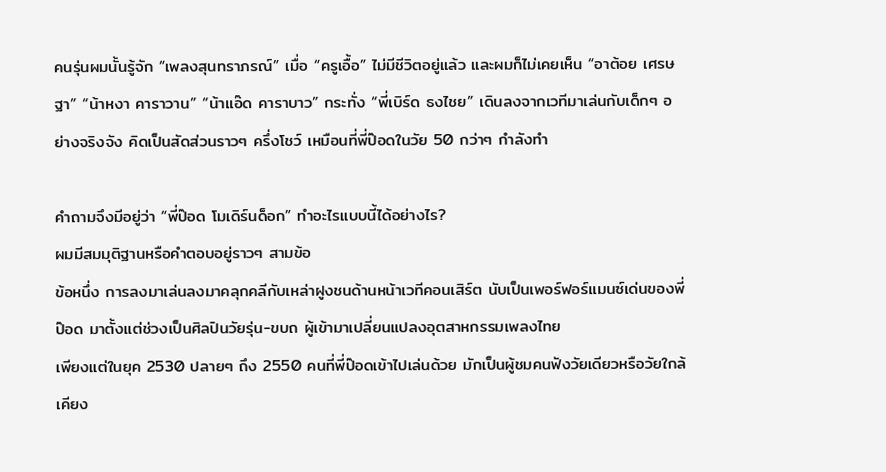คนรุ่นผมนั้นรู้จัก “เพลงสุนทราภรณ์” เมื่อ “ครูเอื้อ” ไม่มีชีวิตอยู่แล้ว และผมก็ไม่เคยเห็น “อาต้อย เศรษฐา” “น้าหงา คาราวาน” “น้าแอ๊ด คาราบาว” กระทั่ง “พี่เบิร์ด ธงไชย” เดินลงจากเวทีมาเล่นกับเด็กๆ อย่างจริงจัง คิดเป็นสัดส่วนราวๆ ครึ่งโชว์ เหมือนที่พี่ป๊อดในวัย 50 กว่าๆ กำลังทำ

คําถามจึงมีอยู่ว่า “พี่ป๊อด โมเดิร์นด็อก” ทำอะไรแบบนี้ได้อย่างไร?
ผมมีสมมุติฐานหรือคำตอบอยู่ราวๆ สามข้อ
ข้อหนึ่ง การลงมาเล่นลงมาคลุกคลีกับเหล่าฝูงชนด้านหน้าเวทีคอนเสิร์ต นับเป็นเพอร์ฟอร์แมนซ์เด่นของพี่ป๊อด มาตั้งแต่ช่วงเป็นศิลปินวัยรุ่น-ขบถ ผู้เข้ามาเปลี่ยนแปลงอุตสาหกรรมเพลงไทย
เพียงแต่ในยุค 2530 ปลายๆ ถึง 2550 คนที่พี่ป๊อดเข้าไปเล่นด้วย มักเป็นผู้ชมคนฟังวัยเดียวหรือวัยใกล้เคียง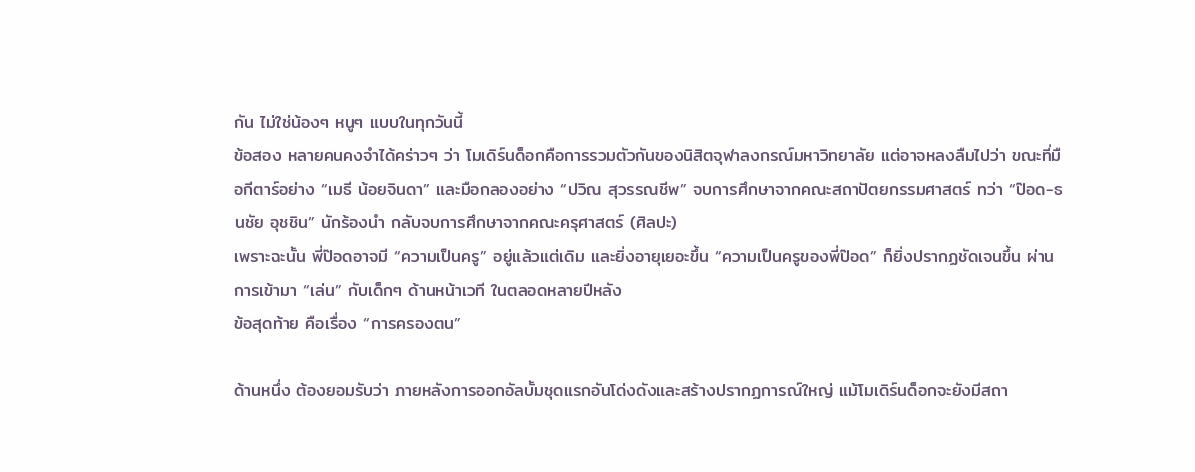กัน ไม่ใช่น้องๆ หนูๆ แบบในทุกวันนี้
ข้อสอง หลายคนคงจำได้คร่าวๆ ว่า โมเดิร์นด็อกคือการรวมตัวกันของนิสิตจุฬาลงกรณ์มหาวิทยาลัย แต่อาจหลงลืมไปว่า ขณะที่มือกีตาร์อย่าง “เมธี น้อยจินดา” และมือกลองอย่าง “ปวิณ สุวรรณชีพ” จบการศึกษาจากคณะสถาปัตยกรรมศาสตร์ ทว่า “ป๊อด-ธนชัย อุชชิน” นักร้องนำ กลับจบการศึกษาจากคณะครุศาสตร์ (ศิลปะ)
เพราะฉะนั้น พี่ป๊อดอาจมี “ความเป็นครู” อยู่แล้วแต่เดิม และยิ่งอายุเยอะขึ้น “ความเป็นครูของพี่ป๊อด” ก็ยิ่งปรากฏชัดเจนขึ้น ผ่านการเข้ามา “เล่น” กับเด็กๆ ด้านหน้าเวที ในตลอดหลายปีหลัง
ข้อสุดท้าย คือเรื่อง “การครองตน”

ด้านหนึ่ง ต้องยอมรับว่า ภายหลังการออกอัลบั้มชุดแรกอันโด่งดังและสร้างปรากฏการณ์ใหญ่ แม้โมเดิร์นด็อกจะยังมีสถา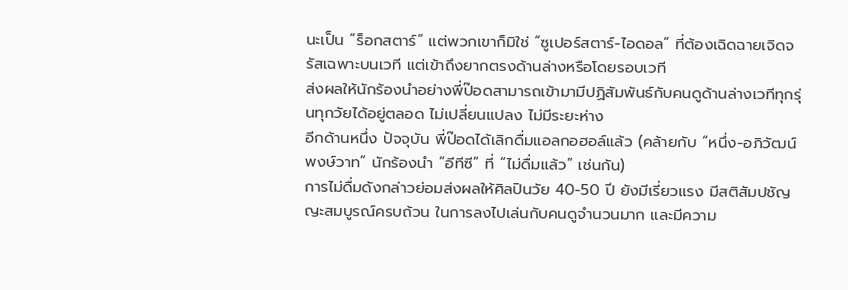นะเป็น “ร็อกสตาร์” แต่พวกเขาก็มิใช่ “ซูเปอร์สตาร์-ไอดอล” ที่ต้องเฉิดฉายเจิดจรัสเฉพาะบนเวที แต่เข้าถึงยากตรงด้านล่างหรือโดยรอบเวที
ส่งผลให้นักร้องนำอย่างพี่ป๊อดสามารถเข้ามามีปฏิสัมพันธ์กับคนดูด้านล่างเวทีทุกรุ่นทุกวัยได้อยู่ตลอด ไม่เปลี่ยนแปลง ไม่มีระยะห่าง
อีกด้านหนึ่ง ปัจจุบัน พี่ป๊อดได้เลิกดื่มแอลกอฮอล์แล้ว (คล้ายกับ “หนึ่ง-อภิวัฒน์ พงษ์วาท” นักร้องนำ “อีทีซี” ที่ “ไม่ดื่มแล้ว” เช่นกัน)
การไม่ดื่มดังกล่าวย่อมส่งผลให้ศิลปินวัย 40-50 ปี ยังมีเรี่ยวแรง มีสติสัมปชัญญะสมบูรณ์ครบถ้วน ในการลงไปเล่นกับคนดูจำนวนมาก และมีความ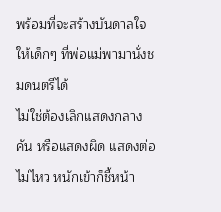พร้อมที่จะสร้างบันดาลใจให้เด็กๆ ที่พ่อแม่พามานั่งชมดนตรีได้
ไม่ใช่ต้องเลิกแสดงกลางคัน หรือแสดงผิด แสดงต่อไม่ไหว หนักเข้าก็ชี้หน้า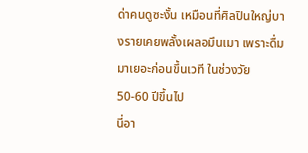ด่าคนดูซะงั้น เหมือนที่ศิลปินใหญ่บางรายเคยพลั้งเผลอมึนเมา เพราะดื่มมาเยอะก่อนขึ้นเวที ในช่วงวัย 50-60 ปีขึ้นไป
นี่อา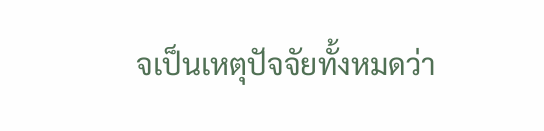จเป็นเหตุปัจจัยทั้งหมดว่า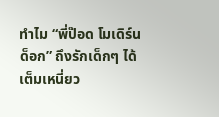ทำไม “พี่ป๊อด โมเดิร์นด็อก” ถึงรักเด็กๆ ได้เต็มเหนี่ยว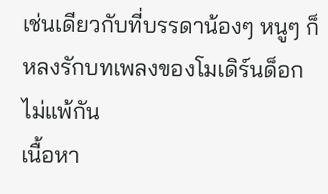เช่นเดียวกับที่บรรดาน้องๆ หนูๆ ก็หลงรักบทเพลงของโมเดิร์นด็อกไม่แพ้กัน
เนื้อหา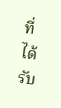ที่ได้รับ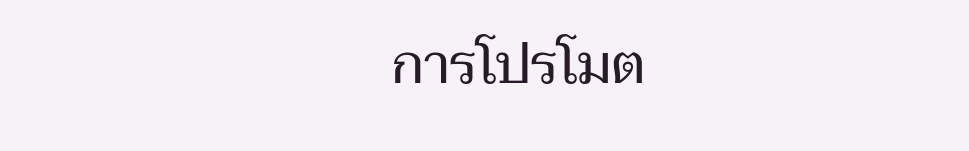การโปรโมต